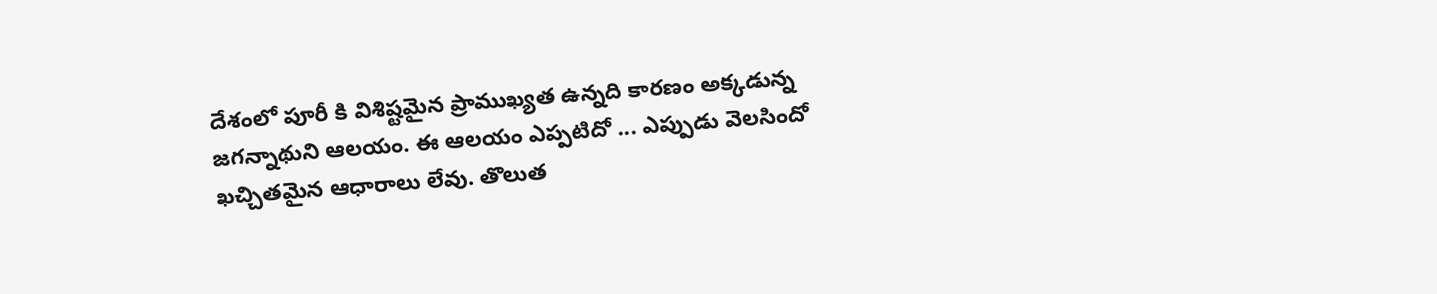దేశంలో పూరీ కి విశిష్టమైన ప్రాముఖ్యత ఉన్నది కారణం అక్కడున్న జగన్నాథుని ఆలయం. ఈ ఆలయం ఎప్పటిదో ... ఎప్పుడు వెలసిందో ఖచ్చితమైన ఆధారాలు లేవు. తొలుత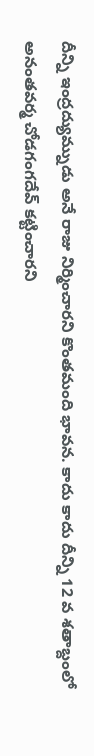దీన్ని ఇంద్రద్యుమ్నుడు అనే రాజు నిర్మించారని కొంతమంది భావన. కాదు కాదు దీన్ని 12 వ శతాబ్దంలో అనంతవర్మ చోడగంగదేవ్ కట్టించారని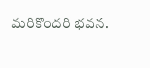మరికొందరి భవన.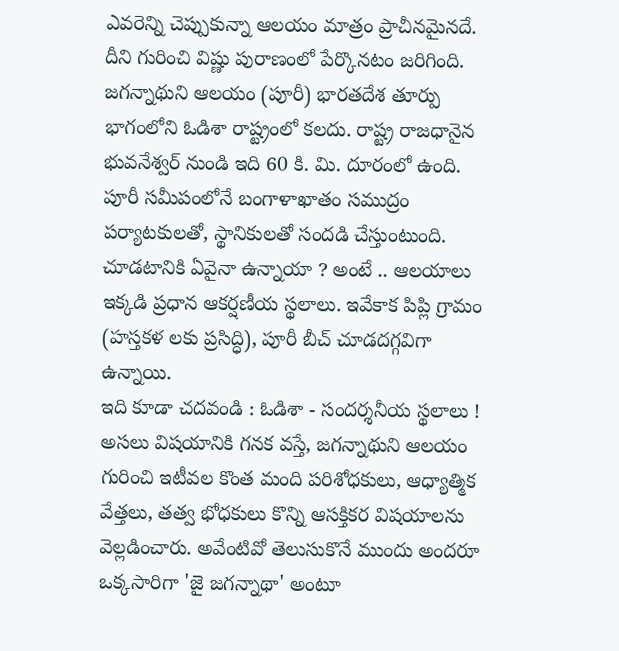ఎవరెన్ని చెప్పుకున్నా ఆలయం మాత్రం ప్రాచీనమైనదే. దీని గురించి విష్ణు పురాణంలో పేర్కొనటం జరిగింది.
జగన్నాథుని ఆలయం (పూరీ) భారతదేశ తూర్పు భాగంలోని ఓడిశా రాష్ట్రంలో కలదు. రాష్ట్ర రాజధానైన భువనేశ్వర్ నుండి ఇది 60 కి. మి. దూరంలో ఉంది. పూరీ సమీపంలోనే బంగాళాఖాతం సముద్రం పర్యాటకులతో, స్థానికులతో సందడి చేస్తుంటుంది. చూడటానికి ఏవైనా ఉన్నాయా ? అంటే .. ఆలయాలు ఇక్కడి ప్రధాన ఆకర్షణీయ స్థలాలు. ఇవేకాక పిప్లి గ్రామం (హస్తకళ లకు ప్రసిద్ధి), పూరీ బీచ్ చూడదగ్గవిగా ఉన్నాయి.
ఇది కూడా చదవండి : ఓడిశా - సందర్శనీయ స్థలాలు !
అసలు విషయానికి గనక వస్తే, జగన్నాథుని ఆలయం గురించి ఇటీవల కొంత మంది పరిశోధకులు, ఆధ్యాత్మిక వేత్తలు, తత్వ భోధకులు కొన్ని ఆసక్తికర విషయాలను వెల్లడించారు. అవేంటివో తెలుసుకొనే ముందు అందరూ ఒక్కసారిగా 'జై జగన్నాథా' అంటూ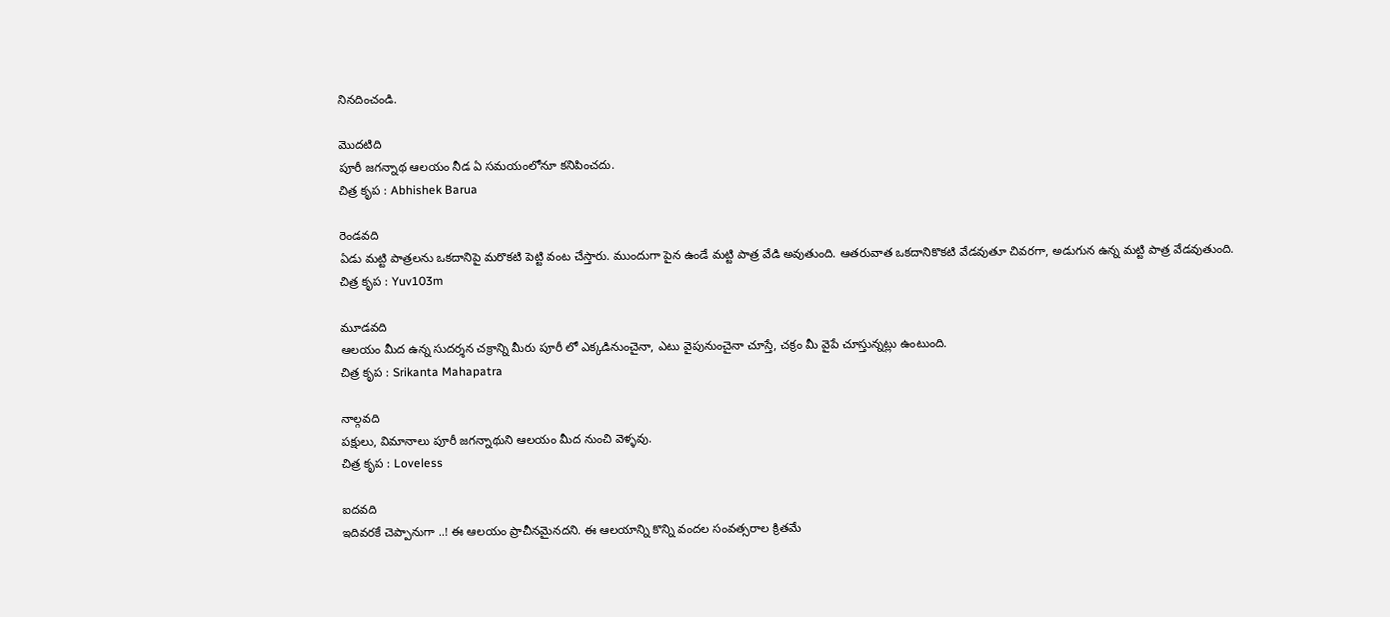నినదించండి.

మొదటిది
పూరీ జగన్నాథ ఆలయం నీడ ఏ సమయంలోనూ కనిపించదు.
చిత్ర కృప : Abhishek Barua

రెండవది
ఏడు మట్టి పాత్రలను ఒకదానిపై మరొకటి పెట్టి వంట చేస్తారు. ముందుగా పైన ఉండే మట్టి పాత్ర వేడి అవుతుంది. ఆతరువాత ఒకదానికొకటి వేడవుతూ చివరగా, అడుగున ఉన్న మట్టి పాత్ర వేడవుతుంది.
చిత్ర కృప : Yuv103m

మూడవది
ఆలయం మీద ఉన్న సుదర్శన చక్రాన్ని మీరు పూరీ లో ఎక్కడినుంచైనా, ఎటు వైపునుంచైనా చూస్తే, చక్రం మీ వైపే చూస్తున్నట్లు ఉంటుంది.
చిత్ర కృప : Srikanta Mahapatra

నాల్గవది
పక్షులు, విమానాలు పూరీ జగన్నాథుని ఆలయం మీద నుంచి వెళ్ళవు.
చిత్ర కృప : Loveless

ఐదవది
ఇదివరకే చెప్పానుగా ..! ఈ ఆలయం ప్రాచీనమైనదని. ఈ ఆలయాన్ని కొన్ని వందల సంవత్సరాల క్రితమే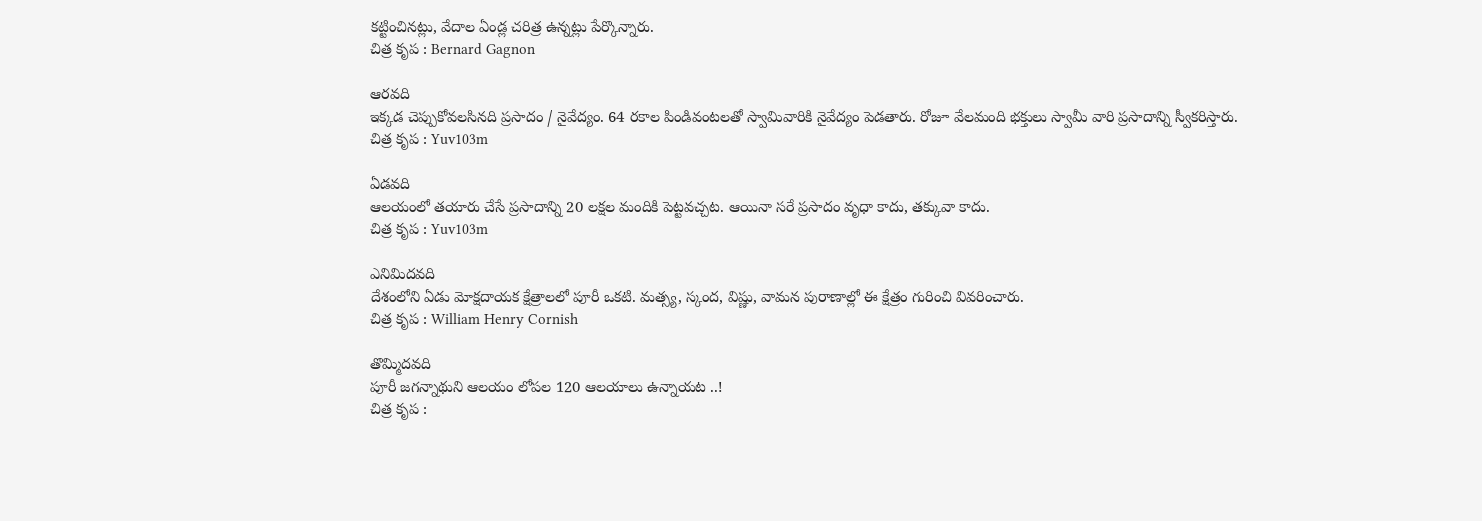కట్టించినట్లు, వేదాల ఏండ్ల చరిత్ర ఉన్నట్లు పేర్కొన్నారు.
చిత్ర కృప : Bernard Gagnon

ఆరవది
ఇక్కడ చెప్పుకోవలసినది ప్రసాదం / నైవేద్యం. 64 రకాల పిండివంటలతో స్వామివారికి నైవేద్యం పెడతారు. రోజూ వేలమంది భక్తులు స్వామీ వారి ప్రసాదాన్ని స్వీకరిస్తారు.
చిత్ర కృప : Yuv103m

ఏడవది
ఆలయంలో తయారు చేసే ప్రసాదాన్ని 20 లక్షల మందికి పెట్టవచ్చట. ఆయినా సరే ప్రసాదం వృధా కాదు, తక్కువా కాదు.
చిత్ర కృప : Yuv103m

ఎనిమిదవది
దేశంలోని ఏడు మోక్షదాయక క్షేత్రాలలో పూరీ ఒకటి. మత్స్య, స్కంద, విష్ణు, వామన పురాణాల్లో ఈ క్షేత్రం గురించి వివరించారు.
చిత్ర కృప : William Henry Cornish

తొమ్మిదవది
పూరీ జగన్నాథుని ఆలయం లోపల 120 ఆలయాలు ఉన్నాయట ..!
చిత్ర కృప :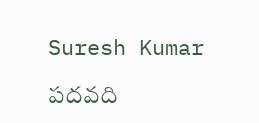Suresh Kumar

పదవది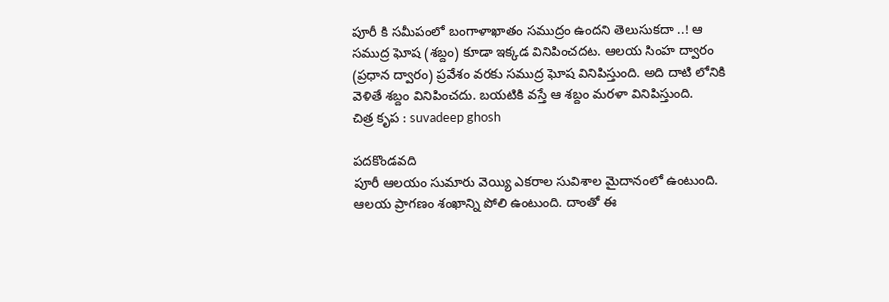పూరీ కి సమీపంలో బంగాళాఖాతం సముద్రం ఉందని తెలుసుకదా ..! ఆ సముద్ర ఘోష (శబ్దం) కూడా ఇక్కడ వినిపించదట. ఆలయ సింహ ద్వారం (ప్రధాన ద్వారం) ప్రవేశం వరకు సముద్ర ఘోష వినిపిస్తుంది. అది దాటి లోనికి వెళితే శబ్దం వినిపించదు. బయటికి వస్తే ఆ శబ్దం మరళా వినిపిస్తుంది.
చిత్ర కృప : suvadeep ghosh

పదకొండవది
పూరీ ఆలయం సుమారు వెయ్యి ఎకరాల సువిశాల మైదానంలో ఉంటుంది. ఆలయ ప్రాగణం శంఖాన్ని పోలి ఉంటుంది. దాంతో ఈ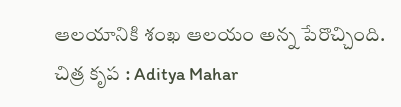ఆలయానికి శంఖ ఆలయం అన్న పేరొచ్చింది.
చిత్ర కృప : Aditya Mahar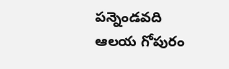పన్నెండవది
ఆలయ గోపురం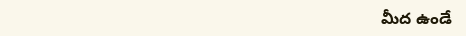మీద ఉండే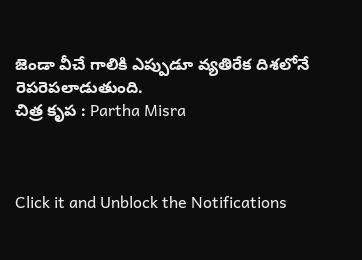జెండా వీచే గాలికి ఎప్పుడూ వ్యతిరేక దిశలోనే రెపరెపలాడుతుంది.
చిత్ర కృప : Partha Misra



Click it and Unblock the Notifications